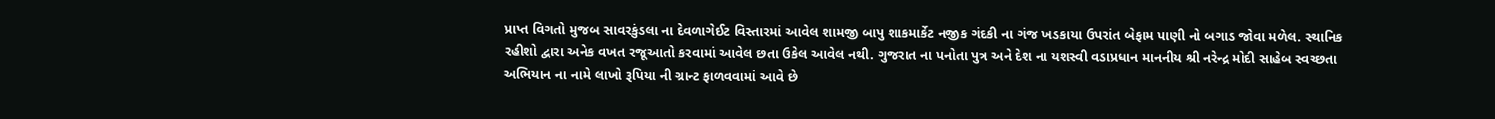પ્રાપ્ત વિગતો મુજબ સાવરકુંડલા ના દેવળાગેઈટ વિસ્તારમાં આવેલ શામજી બાપુ શાકમાર્કેટ નજીક ગંદકી ના ગંજ ખડકાયા ઉપરાંત બેફામ પાણી નો બગાડ જોવા મળેલ. સ્થાનિક રહીશો દ્વારા અનેક વખત રજૂઆતો કરવામાં આવેલ છતા ઉકેલ આવેલ નથી. ગુજરાત ના પનોતા પુત્ર અને દેશ ના યશસ્વી વડાપ્રધાન માનનીય શ્રી નરેન્દ્ર મોદી સાહેબ સ્વચ્છતા અભિયાન ના નામે લાખો રૂપિયા ની ગ્રાન્ટ ફાળવવામાં આવે છે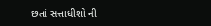છતાં સત્તાધીશો ની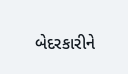બેદરકારીને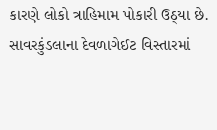કારણે લોકો ત્રાહિમામ પોકારી ઉઠ્યા છે.
સાવરકુંડલાના દેવળાગેઈટ વિસ્તારમાં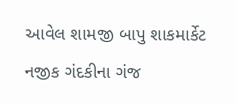આવેલ શામજી બાપુ શાકમાર્કેટ નજીક ગંદકીના ગંજ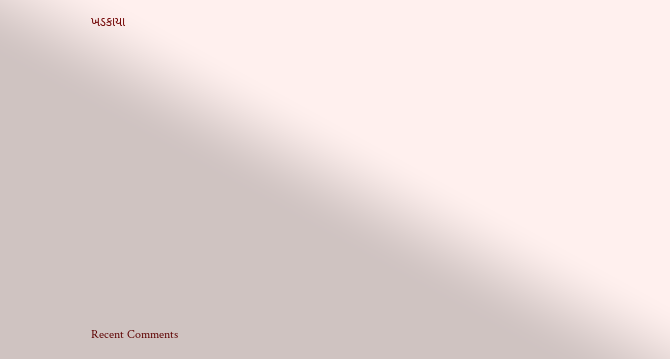ખડકાયા












Recent Comments